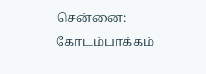சென்னை: கோடம்பாக்கம்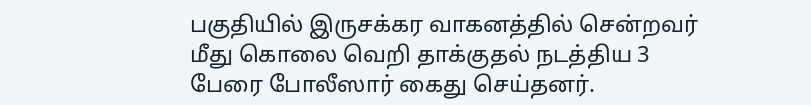பகுதியில் இருசக்கர வாகனத்தில் சென்றவர் மீது கொலை வெறி தாக்குதல் நடத்திய 3 பேரை போலீஸார் கைது செய்தனர்.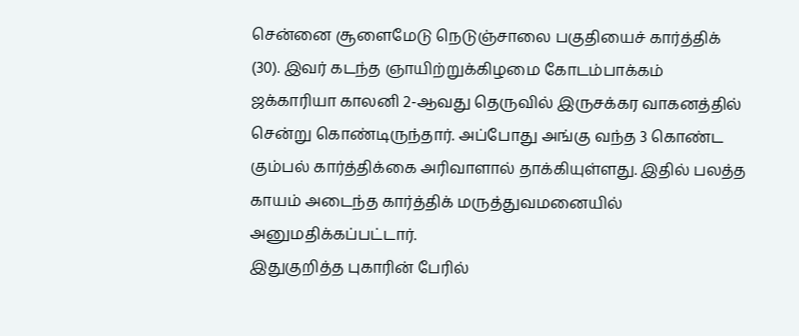சென்னை சூளைமேடு நெடுஞ்சாலை பகுதியைச் கார்த்திக் (30). இவர் கடந்த ஞாயிற்றுக்கிழமை கோடம்பாக்கம் ஜக்காரியா காலனி 2-ஆவது தெருவில் இருசக்கர வாகனத்தில் சென்று கொண்டிருந்தார். அப்போது அங்கு வந்த 3 கொண்ட கும்பல் கார்த்திக்கை அரிவாளால் தாக்கியுள்ளது. இதில் பலத்த காயம் அடைந்த கார்த்திக் மருத்துவமனையில் அனுமதிக்கப்பட்டார்.
இதுகுறித்த புகாரின் பேரில்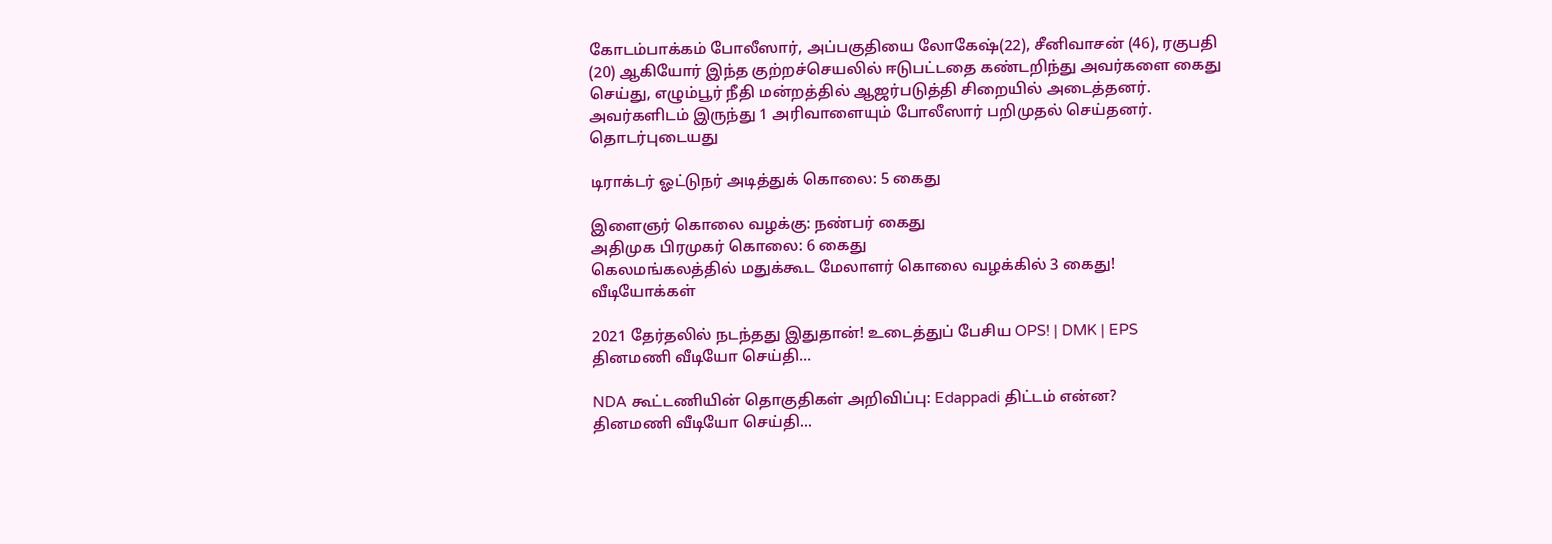கோடம்பாக்கம் போலீஸார், அப்பகுதியை லோகேஷ்(22), சீனிவாசன் (46), ரகுபதி (20) ஆகியோர் இந்த குற்றச்செயலில் ஈடுபட்டதை கண்டறிந்து அவர்களை கைது செய்து, எழும்பூர் நீதி மன்றத்தில் ஆஜர்படுத்தி சிறையில் அடைத்தனர். அவர்களிடம் இருந்து 1 அரிவாளையும் போலீஸார் பறிமுதல் செய்தனர்.
தொடர்புடையது

டிராக்டர் ஓட்டுநர் அடித்துக் கொலை: 5 கைது

இளைஞர் கொலை வழக்கு: நண்பர் கைது
அதிமுக பிரமுகர் கொலை: 6 கைது
கெலமங்கலத்தில் மதுக்கூட மேலாளர் கொலை வழக்கில் 3 கைது!
வீடியோக்கள்

2021 தேர்தலில் நடந்தது இதுதான்! உடைத்துப் பேசிய OPS! | DMK | EPS
தினமணி வீடியோ செய்தி...

NDA கூட்டணியின் தொகுதிகள் அறிவிப்பு: Edappadi திட்டம் என்ன?
தினமணி வீடியோ செய்தி...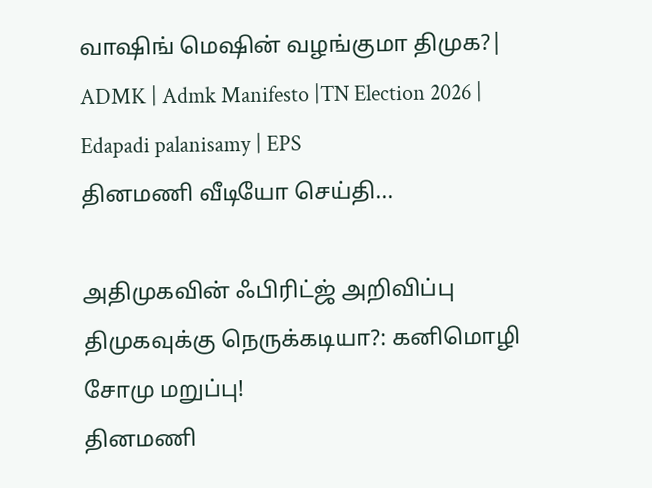வாஷிங் மெஷின் வழங்குமா திமுக?| ADMK | Admk Manifesto |TN Election 2026 | Edapadi palanisamy | EPS
தினமணி வீடியோ செய்தி...

அதிமுகவின் ஃபிரிட்ஜ் அறிவிப்பு திமுகவுக்கு நெருக்கடியா?: கனிமொழி சோமு மறுப்பு!
தினமணி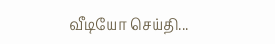வீடியோ செய்தி...